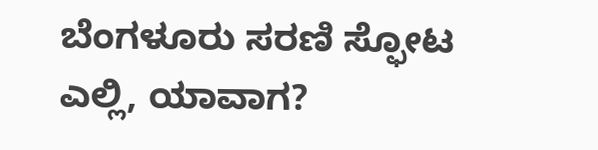ಬೆಂಗಳೂರು ಸರಣಿ ಸ್ಫೋಟ ಎಲ್ಲಿ, ಯಾವಾಗ?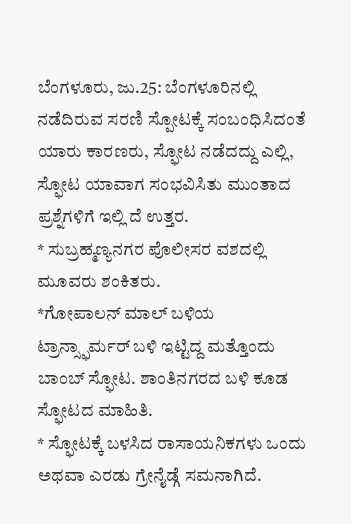ಬೆಂಗಳೂರು, ಜು.25: ಬೆಂಗಳೂರಿನಲ್ಲಿ ನಡೆದಿರುವ ಸರಣಿ ಸ್ಪೋಟಕ್ಕೆ ಸಂಬಂಧಿಸಿದಂತೆ ಯಾರು ಕಾರಣರು, ಸ್ಫೋಟ ನಡೆದದ್ದು ಎಲ್ಲಿ, ಸ್ಫೋಟ ಯಾವಾಗ ಸಂಭವಿಸಿತು ಮುಂತಾದ ಪ್ರಶ್ನೆಗಳಿಗೆ ಇಲ್ಲಿ ದೆ ಉತ್ತರ.
* ಸುಬ್ರಹ್ಮಣ್ಯನಗರ ಪೊಲೀಸರ ವಶದಲ್ಲಿ ಮೂವರು ಶಂಕಿತರು.
*ಗೋಪಾಲನ್ ಮಾಲ್ ಬಳಿಯ ಟ್ರಾನ್ಸ್ಫಾರ್ಮರ್ ಬಳಿ ಇಟ್ಟಿದ್ದ ಮತ್ತೊಂದು ಬಾಂಬ್ ಸ್ಫೋಟ. ಶಾಂತಿನಗರದ ಬಳಿ ಕೂಡ ಸ್ಫೋಟದ ಮಾಹಿತಿ.
* ಸ್ಫೋಟಕ್ಕೆ ಬಳಸಿದ ರಾಸಾಯನಿಕಗಳು ಒಂದು ಅಥವಾ ಎರಡು ಗ್ರೇನೈಡ್ಗೆ ಸಮನಾಗಿದೆ.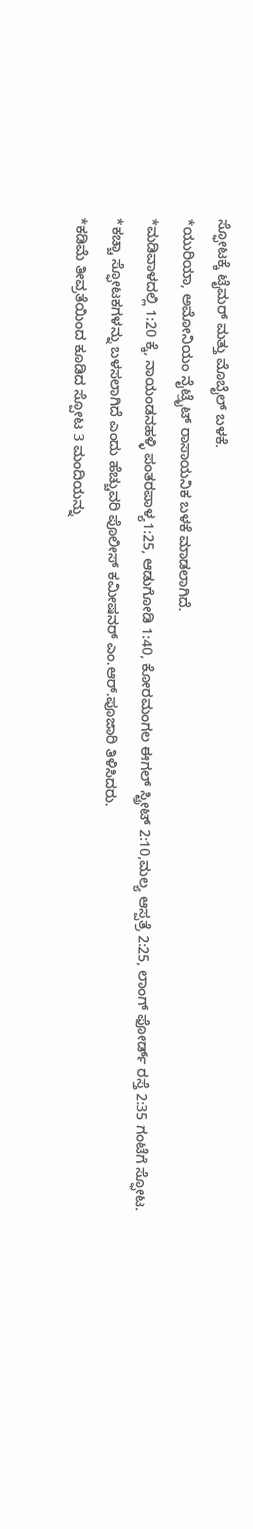ಸ್ಫೋಟಕ್ಕೆ ಟೈಮರ್ ಮತ್ತು ಮೊಬೈಲ್ ಬಳಕೆ.
*ಯುರಿಯಾ, ಅಮೋನಿಯಂ ನೈಟ್ರೈಟ್ ರಾಸಾಯನಿಕ ಬಳಕೆ ಮಾಡಲಾಗಿದೆ.
*ಮಡಿವಾಳದಲ್ಲಿ 1:20 ಕ್ಕೆ, ನಾಯಂಡನಹಳ್ಳಿ ಪಂತರಪಾಳ್ಯ1:25, ಆಡುಗೋಡಿ 1:40, ಕೋರಮಂಗಲ ಈಗಲ್ ಸ್ಟ್ರೀಟ್ 2:10,ಮಲ್ಯ ಆಸ್ಪತ್ರೆ 2:25, ಲಾಂಗ್ ಫೋರ್ಡ್ ರಸ್ತೆ 2:35 ಗಂಟೆಗೆ ಸ್ಫೋಟ.
*ಕಚ್ಚಾ ಸ್ಫೋಟಕಗಳನ್ನು ಬಳಸಲಾಗಿದೆ ಎಂದು ಹೆಚ್ಚುವರಿ ಪೊಲೀಸ್ ಕಮೀಷನರ್ ಎಂ.ಆರ್.ಪೂಜಾರಿ ತಿಳಿಸಿದರು.
*ಕಡಿಮೆ ತೀವ್ರತೆಯಿಂದ ಕೂಡಿದ ಸ್ಪೋಟ 3 ಮಂದಿಯನ್ನು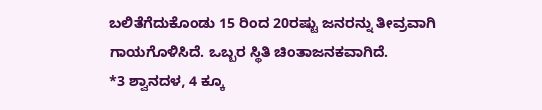ಬಲಿತೆಗೆದುಕೊಂಡು 15 ರಿಂದ 20ರಷ್ಟು ಜನರನ್ನು ತೀವ್ರವಾಗಿ ಗಾಯಗೊಳಿಸಿದೆ. ಒಬ್ಬರ ಸ್ಥಿತಿ ಚಿಂತಾಜನಕವಾಗಿದೆ.
*3 ಶ್ವಾನದಳ, 4 ಕ್ಕೂ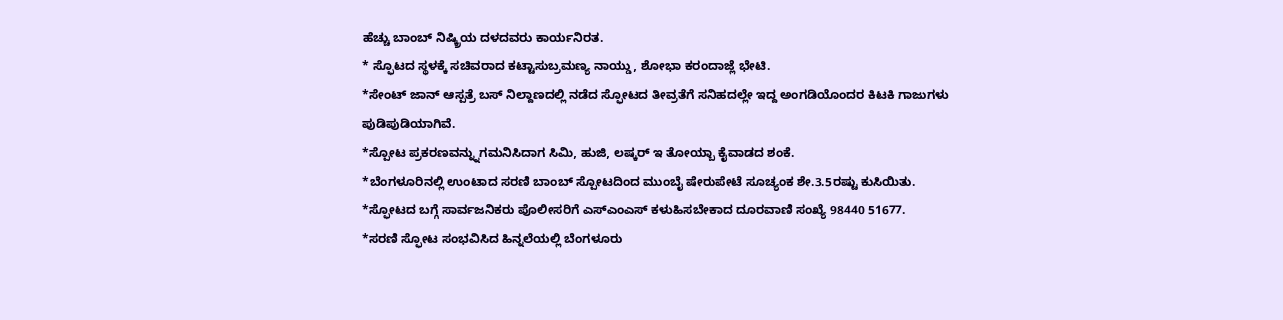ಹೆಚ್ಚು ಬಾಂಬ್ ನಿಷ್ಕ್ರಿಯ ದಳದವರು ಕಾರ್ಯನಿರತ.
* ಸ್ಫೊಟದ ಸ್ಥಳಕ್ಕೆ ಸಚಿವರಾದ ಕಟ್ಟಾಸುಬ್ರಮಣ್ಯ ನಾಯ್ಡು, ಶೋಭಾ ಕರಂದಾಜ್ಲೆ ಭೇಟಿ.
*ಸೇಂಟ್ ಜಾನ್ ಆಸ್ಪತ್ರೆ ಬಸ್ ನಿಲ್ದಾಣದಲ್ಲಿ ನಡೆದ ಸ್ಫೋಟದ ತೀವ್ರತೆಗೆ ಸನಿಹದಲ್ಲೇ ಇದ್ದ ಅಂಗಡಿಯೊಂದರ ಕಿಟಕಿ ಗಾಜುಗಳು ಪುಡಿಪುಡಿಯಾಗಿವೆ.
*ಸ್ಪೋಟ ಪ್ರಕರಣವನ್ನ್ನುಗಮನಿಸಿದಾಗ ಸಿಮಿ, ಹುಜಿ, ಲಷ್ಕರ್ ಇ ತೋಯ್ಬಾ ಕೈವಾಡದ ಶಂಕೆ.
*ಬೆಂಗಳೂರಿನಲ್ಲಿ ಉಂಟಾದ ಸರಣಿ ಬಾಂಬ್ ಸ್ಪೋಟದಿಂದ ಮುಂಬೈ ಷೇರುಪೇಟೆ ಸೂಚ್ಯಂಕ ಶೇ.3.5ರಷ್ಟು ಕುಸಿಯಿತು.
*ಸ್ಫೋಟದ ಬಗ್ಗೆ ಸಾರ್ವಜನಿಕರು ಪೊಲೀಸರಿಗೆ ಎಸ್ಎಂಎಸ್ ಕಳುಹಿಸಬೇಕಾದ ದೂರವಾಣಿ ಸಂಖ್ಯೆ 98440 51677.
*ಸರಣಿ ಸ್ಫೋಟ ಸಂಭವಿಸಿದ ಹಿನ್ನಲೆಯಲ್ಲಿ ಬೆಂಗಳೂರು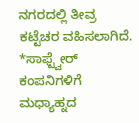ನಗರದಲ್ಲಿ ತೀವ್ರ ಕಟ್ಟೆಚರ ವಹಿಸಲಾಗಿದೆ.
*ಸಾಫ್ಟ್ವೇರ್ ಕಂಪನಿಗಳಿಗೆ ಮಧ್ಯಾಹ್ನದ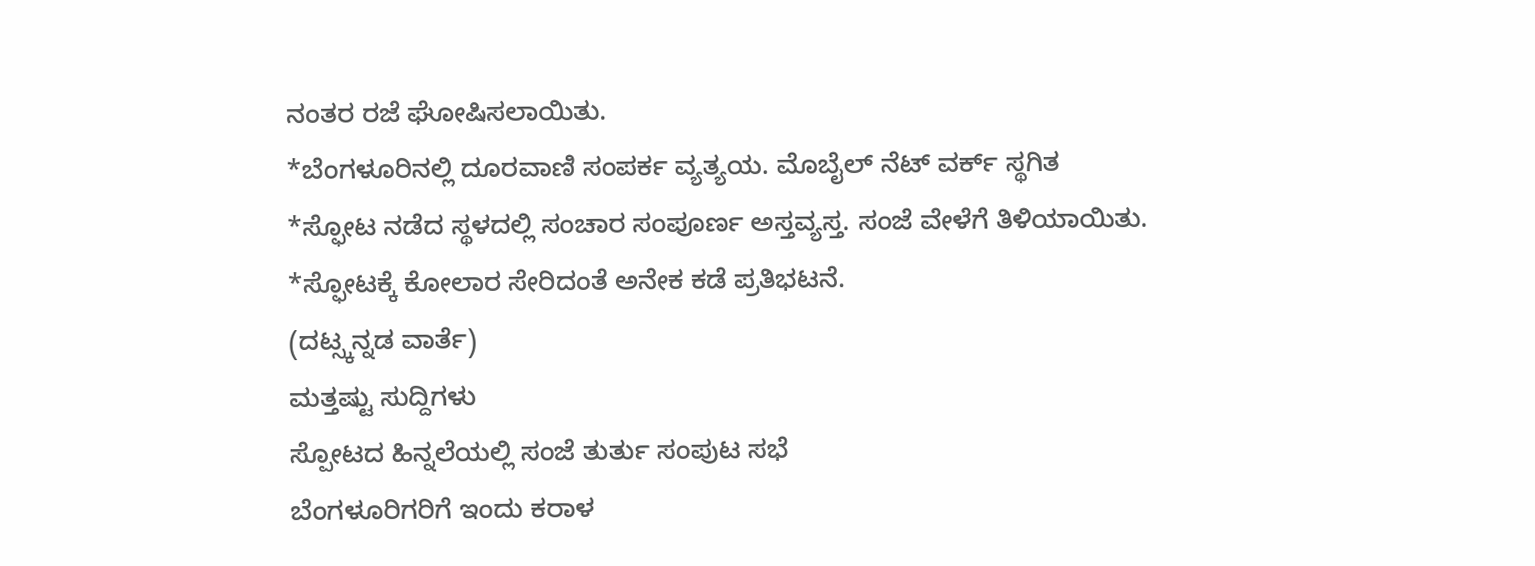ನಂತರ ರಜೆ ಘೋಷಿಸಲಾಯಿತು.
*ಬೆಂಗಳೂರಿನಲ್ಲಿ ದೂರವಾಣಿ ಸಂಪರ್ಕ ವ್ಯತ್ಯಯ. ಮೊಬೈಲ್ ನೆಟ್ ವರ್ಕ್ ಸ್ಥಗಿತ
*ಸ್ಫೋಟ ನಡೆದ ಸ್ಥಳದಲ್ಲಿ ಸಂಚಾರ ಸಂಪೂರ್ಣ ಅಸ್ತವ್ಯಸ್ತ. ಸಂಜೆ ವೇಳೆಗೆ ತಿಳಿಯಾಯಿತು.
*ಸ್ಫೋಟಕ್ಕೆ ಕೋಲಾರ ಸೇರಿದಂತೆ ಅನೇಕ ಕಡೆ ಪ್ರತಿಭಟನೆ.
(ದಟ್ಸ್ಕನ್ನಡ ವಾರ್ತೆ)
ಮತ್ತಷ್ಟು ಸುದ್ದಿಗಳು
ಸ್ಪೋಟದ ಹಿನ್ನಲೆಯಲ್ಲಿ ಸಂಜೆ ತುರ್ತು ಸಂಪುಟ ಸಭೆ
ಬೆಂಗಳೂರಿಗರಿಗೆ ಇಂದು ಕರಾಳ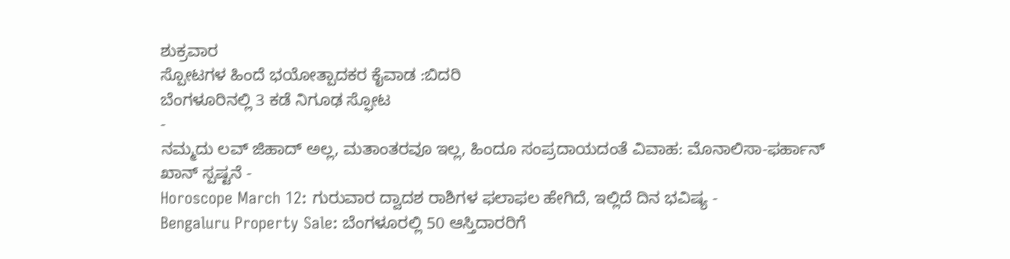ಶುಕ್ರವಾರ
ಸ್ಪೋಟಗಳ ಹಿಂದೆ ಭಯೋತ್ಪಾದಕರ ಕೈವಾಡ :ಬಿದರಿ
ಬೆಂಗಳೂರಿನಲ್ಲಿ 3 ಕಡೆ ನಿಗೂಢ ಸ್ಫೋಟ
-
ನಮ್ಮದು ಲವ್ ಜಿಹಾದ್ ಅಲ್ಲ, ಮತಾಂತರವೂ ಇಲ್ಲ, ಹಿಂದೂ ಸಂಪ್ರದಾಯದಂತೆ ವಿವಾಹ: ಮೊನಾಲಿಸಾ-ಫರ್ಹಾನ್ ಖಾನ್ ಸ್ಪಷ್ಟನೆ -
Horoscope March 12: ಗುರುವಾರ ದ್ವಾದಶ ರಾಶಿಗಳ ಫಲಾಫಲ ಹೇಗಿದೆ, ಇಲ್ಲಿದೆ ದಿನ ಭವಿಷ್ಯ -
Bengaluru Property Sale: ಬೆಂಗಳೂರಲ್ಲಿ 50 ಆಸ್ತಿದಾರರಿಗೆ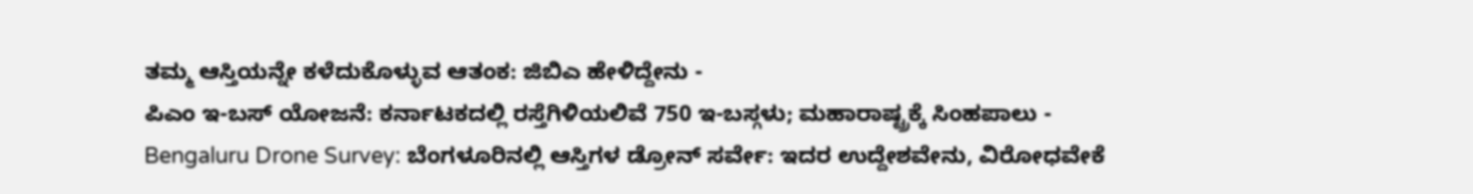ತಮ್ಮ ಆಸ್ತಿಯನ್ನೇ ಕಳೆದುಕೊಳ್ಳುವ ಆತಂಕ: ಜಿಬಿಎ ಹೇಳಿದ್ದೇನು -
ಪಿಎಂ ಇ-ಬಸ್ ಯೋಜನೆ: ಕರ್ನಾಟಕದಲ್ಲಿ ರಸ್ತೆಗಿಳಿಯಲಿವೆ 750 ಇ-ಬಸ್ಗಳು; ಮಹಾರಾಷ್ಟ್ರಕ್ಕೆ ಸಿಂಹಪಾಲು -
Bengaluru Drone Survey: ಬೆಂಗಳೂರಿನಲ್ಲಿ ಆಸ್ತಿಗಳ ಡ್ರೋನ್ ಸರ್ವೇ: ಇದರ ಉದ್ದೇಶವೇನು, ವಿರೋಧವೇಕೆ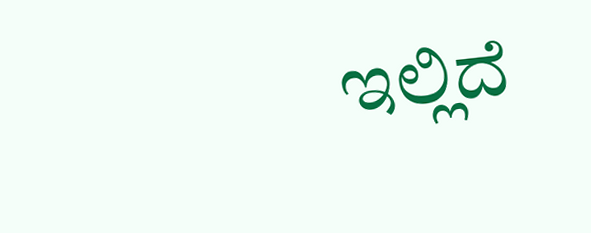ಇಲ್ಲಿದೆ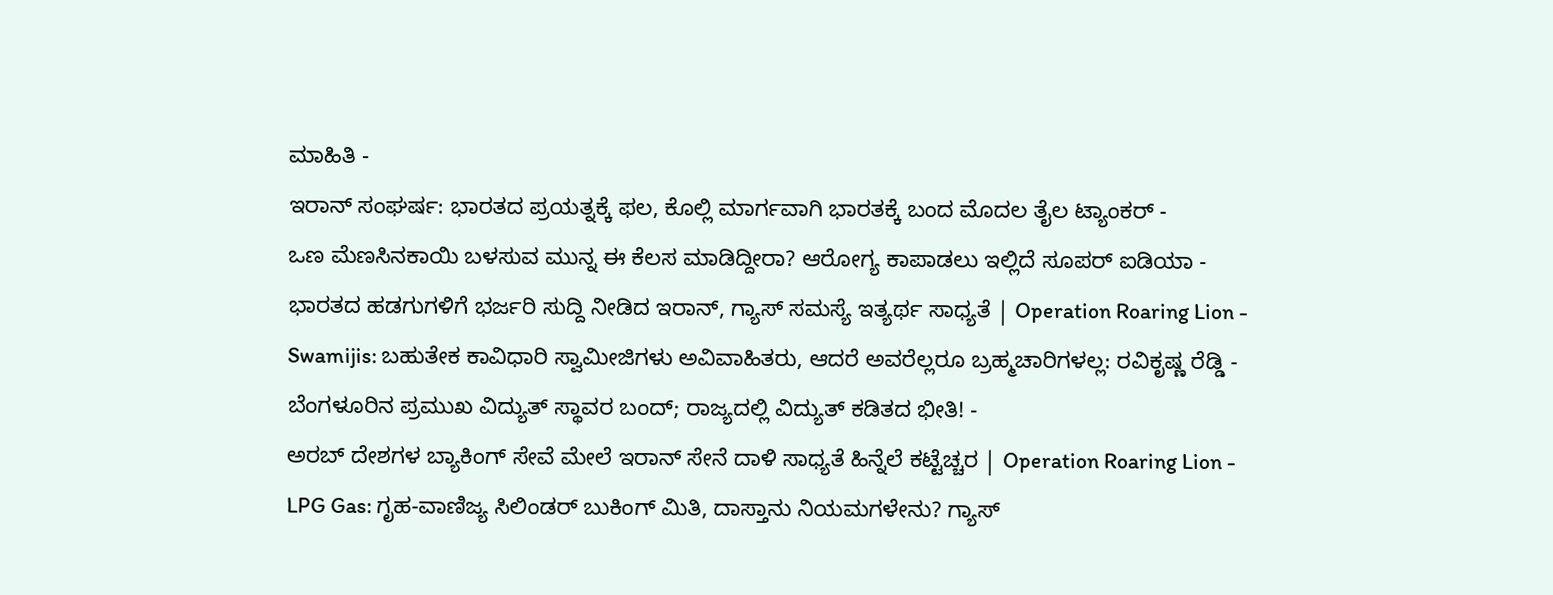ಮಾಹಿತಿ -
ಇರಾನ್ ಸಂಘರ್ಷ: ಭಾರತದ ಪ್ರಯತ್ನಕ್ಕೆ ಫಲ, ಕೊಲ್ಲಿ ಮಾರ್ಗವಾಗಿ ಭಾರತಕ್ಕೆ ಬಂದ ಮೊದಲ ತೈಲ ಟ್ಯಾಂಕರ್ -
ಒಣ ಮೆಣಸಿನಕಾಯಿ ಬಳಸುವ ಮುನ್ನ ಈ ಕೆಲಸ ಮಾಡಿದ್ದೀರಾ? ಆರೋಗ್ಯ ಕಾಪಾಡಲು ಇಲ್ಲಿದೆ ಸೂಪರ್ ಐಡಿಯಾ -
ಭಾರತದ ಹಡಗುಗಳಿಗೆ ಭರ್ಜರಿ ಸುದ್ದಿ ನೀಡಿದ ಇರಾನ್, ಗ್ಯಾಸ್ ಸಮಸ್ಯೆ ಇತ್ಯರ್ಥ ಸಾಧ್ಯತೆ | Operation Roaring Lion -
Swamijis: ಬಹುತೇಕ ಕಾವಿಧಾರಿ ಸ್ವಾಮೀಜಿಗಳು ಅವಿವಾಹಿತರು, ಆದರೆ ಅವರೆಲ್ಲರೂ ಬ್ರಹ್ಮಚಾರಿಗಳಲ್ಲ: ರವಿಕೃಷ್ಣ ರೆಡ್ಡಿ -
ಬೆಂಗಳೂರಿನ ಪ್ರಮುಖ ವಿದ್ಯುತ್ ಸ್ಥಾವರ ಬಂದ್; ರಾಜ್ಯದಲ್ಲಿ ವಿದ್ಯುತ್ ಕಡಿತದ ಭೀತಿ! -
ಅರಬ್ ದೇಶಗಳ ಬ್ಯಾಕಿಂಗ್ ಸೇವೆ ಮೇಲೆ ಇರಾನ್ ಸೇನೆ ದಾಳಿ ಸಾಧ್ಯತೆ ಹಿನ್ನೆಲೆ ಕಟ್ಟೆಚ್ಚರ | Operation Roaring Lion -
LPG Gas: ಗೃಹ-ವಾಣಿಜ್ಯ ಸಿಲಿಂಡರ್ ಬುಕಿಂಗ್ ಮಿತಿ, ದಾಸ್ತಾನು ನಿಯಮಗಳೇನು? ಗ್ಯಾಸ್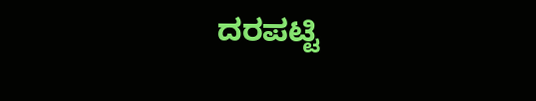ದರಪಟ್ಟಿ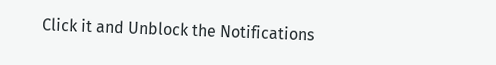Click it and Unblock the Notifications